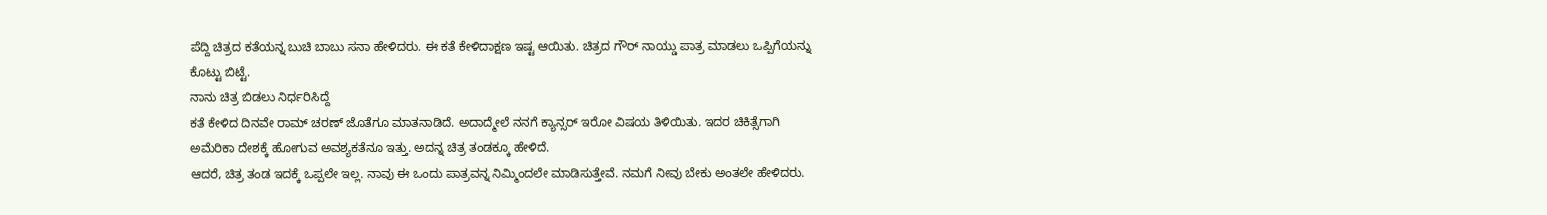ಪೆದ್ದಿ ಚಿತ್ರದ ಕತೆಯನ್ನ ಬುಚಿ ಬಾಬು ಸನಾ ಹೇಳಿದರು. ಈ ಕತೆ ಕೇಳಿದಾಕ್ಷಣ ಇಷ್ಟ ಆಯಿತು. ಚಿತ್ರದ ಗೌರ್ ನಾಯ್ಡು ಪಾತ್ರ ಮಾಡಲು ಒಪ್ಪಿಗೆಯನ್ನು ಕೊಟ್ಟು ಬಿಟ್ಟೆ.
ನಾನು ಚಿತ್ರ ಬಿಡಲು ನಿರ್ಧರಿಸಿದ್ದೆ
ಕತೆ ಕೇಳಿದ ದಿನವೇ ರಾಮ್ ಚರಣ್ ಜೊತೆಗೂ ಮಾತನಾಡಿದೆ. ಅದಾದ್ಮೇಲೆ ನನಗೆ ಕ್ಯಾನ್ಸರ್ ಇರೋ ವಿಷಯ ತಿಳಿಯಿತು. ಇದರ ಚಿಕಿತ್ಸೆಗಾಗಿ ಅಮೆರಿಕಾ ದೇಶಕ್ಕೆ ಹೋಗುವ ಅವಶ್ಯಕತೆನೂ ಇತ್ತು. ಅದನ್ನ ಚಿತ್ರ ತಂಡಕ್ಕೂ ಹೇಳಿದೆ.
ಆದರೆ, ಚಿತ್ರ ತಂಡ ಇದಕ್ಕೆ ಒಪ್ಪಲೇ ಇಲ್ಲ. ನಾವು ಈ ಒಂದು ಪಾತ್ರವನ್ನ ನಿಮ್ಮಿಂದಲೇ ಮಾಡಿಸುತ್ತೇವೆ. ನಮಗೆ ನೀವು ಬೇಕು ಅಂತಲೇ ಹೇಳಿದರು.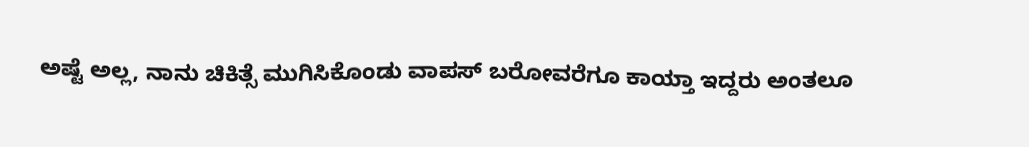ಅಷ್ಟೆ ಅಲ್ಲ, ನಾನು ಚಿಕಿತ್ಸೆ ಮುಗಿಸಿಕೊಂಡು ವಾಪಸ್ ಬರೋವರೆಗೂ ಕಾಯ್ತಾ ಇದ್ದರು ಅಂತಲೂ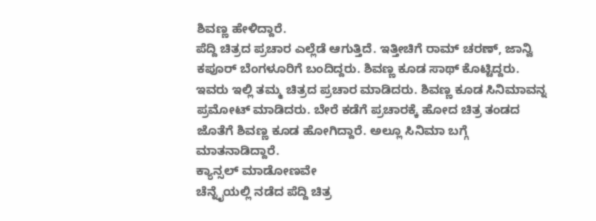ಶಿವಣ್ಣ ಹೇಳಿದ್ದಾರೆ.
ಪೆದ್ದಿ ಚಿತ್ರದ ಪ್ರಚಾರ ಎಲ್ಲೆಡೆ ಆಗುತ್ತಿದೆ. ಇತ್ತೀಚಿಗೆ ರಾಮ್ ಚರಣ್, ಜಾನ್ವಿ ಕಪೂರ್ ಬೆಂಗಳೂರಿಗೆ ಬಂದಿದ್ದರು. ಶಿವಣ್ಣ ಕೂಡ ಸಾಥ್ ಕೊಟ್ಟಿದ್ದರು.
ಇವರು ಇಲ್ಲಿ ತಮ್ಮ ಚಿತ್ರದ ಪ್ರಚಾರ ಮಾಡಿದರು. ಶಿವಣ್ಣ ಕೂಡ ಸಿನಿಮಾವನ್ನ ಪ್ರಮೋಟ್ ಮಾಡಿದರು. ಬೇರೆ ಕಡೆಗೆ ಪ್ರಚಾರಕ್ಕೆ ಹೋದ ಚಿತ್ರ ತಂಡದ ಜೊತೆಗೆ ಶಿವಣ್ಣ ಕೂಡ ಹೋಗಿದ್ದಾರೆ. ಅಲ್ಲೂ ಸಿನಿಮಾ ಬಗ್ಗೆ ಮಾತನಾಡಿದ್ದಾರೆ.
ಕ್ಯಾನ್ಸಲ್ ಮಾಡೋಣವೇ
ಚೆನ್ನೈಯಲ್ಲಿ ನಡೆದ ಪೆದ್ದಿ ಚಿತ್ರ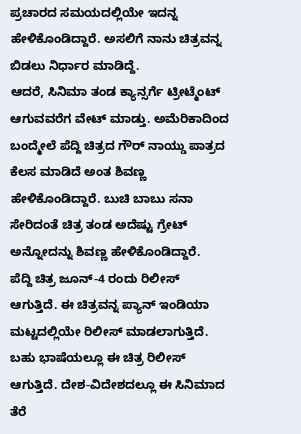ಪ್ರಚಾರದ ಸಮಯದಲ್ಲಿಯೇ ಇದನ್ನ ಹೇಳಿಕೊಂಡಿದ್ದಾರೆ. ಅಸಲಿಗೆ ನಾನು ಚಿತ್ರವನ್ನ ಬಿಡಲು ನಿರ್ಧಾರ ಮಾಡಿದ್ದೆ.
ಆದರೆ, ಸಿನಿಮಾ ತಂಡ ಕ್ಯಾನ್ಸರ್ಗೆ ಟ್ರೀಟ್ಮೆಂಟ್ ಆಗುವವರೆಗ ವೇಟ್ ಮಾಡ್ತು. ಅಮೆರಿಕಾದಿಂದ ಬಂದ್ಮೇಲೆ ಪೆದ್ದಿ ಚಿತ್ರದ ಗೌರ್ ನಾಯ್ಡು ಪಾತ್ರದ ಕೆಲಸ ಮಾಡಿದೆ ಅಂತ ಶಿವಣ್ಣ ಹೇಳಿಕೊಂಡಿದ್ದಾರೆ. ಬುಚಿ ಬಾಬು ಸನಾ ಸೇರಿದಂತೆ ಚಿತ್ರ ತಂಡ ಅದೆಷ್ಟು ಗ್ರೇಟ್ ಅನ್ನೋದನ್ನು ಶಿವಣ್ಣ ಹೇಳಿಕೊಂಡಿದ್ದಾರೆ.
ಪೆದ್ದಿ ಚಿತ್ರ ಜೂನ್-4 ರಂದು ರಿಲೀಸ್ ಆಗುತ್ತಿದೆ. ಈ ಚಿತ್ರವನ್ನ ಪ್ಯಾನ್ ಇಂಡಿಯಾ ಮಟ್ಟದಲ್ಲಿಯೇ ರಿಲೀಸ್ ಮಾಡಲಾಗುತ್ತಿದೆ.
ಬಹು ಭಾಷೆಯಲ್ಲೂ ಈ ಚಿತ್ರ ರಿಲೀಸ್ ಆಗುತ್ತಿದೆ. ದೇಶ-ವಿದೇಶದಲ್ಲೂ ಈ ಸಿನಿಮಾದ ತೆರೆ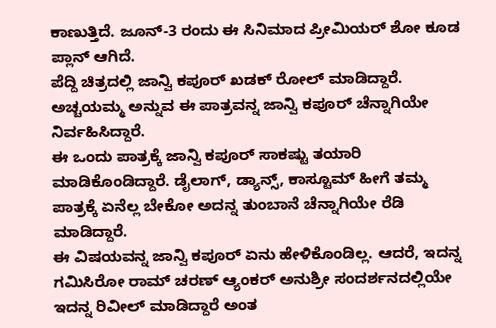ಕಾಣುತ್ತಿದೆ. ಜೂನ್-3 ರಂದು ಈ ಸಿನಿಮಾದ ಪ್ರೀಮಿಯರ್ ಶೋ ಕೂಡ ಪ್ಲಾನ್ ಆಗಿದೆ.
ಪೆದ್ದಿ ಚಿತ್ರದಲ್ಲಿ ಜಾನ್ವಿ ಕಪೂರ್ ಖಡಕ್ ರೋಲ್ ಮಾಡಿದ್ದಾರೆ. ಅಚ್ಚಯಮ್ಮ ಅನ್ನುವ ಈ ಪಾತ್ರವನ್ನ ಜಾನ್ವಿ ಕಪೂರ್ ಚೆನ್ನಾಗಿಯೇ ನಿರ್ವಹಿಸಿದ್ದಾರೆ.
ಈ ಒಂದು ಪಾತ್ರಕ್ಕೆ ಜಾನ್ವಿ ಕಪೂರ್ ಸಾಕಷ್ಟು ತಯಾರಿ ಮಾಡಿಕೊಂಡಿದ್ದಾರೆ. ಡೈಲಾಗ್, ಡ್ಯಾನ್ಸ್, ಕಾಸ್ಟೂಮ್ ಹೀಗೆ ತಮ್ಮ ಪಾತ್ರಕ್ಕೆ ಏನೆಲ್ಲ ಬೇಕೋ ಅದನ್ನ ತುಂಬಾನೆ ಚೆನ್ನಾಗಿಯೇ ರೆಡಿ ಮಾಡಿದ್ದಾರೆ.
ಈ ವಿಷಯವನ್ನ ಜಾನ್ವಿ ಕಪೂರ್ ಏನು ಹೇಳಿಕೊಂಡಿಲ್ಲ. ಆದರೆ, ಇದನ್ನ ಗಮಿಸಿರೋ ರಾಮ್ ಚರಣ್ ಆ್ಯಂಕರ್ ಅನುಶ್ರೀ ಸಂದರ್ಶನದಲ್ಲಿಯೇ ಇದನ್ನ ರಿವೀಲ್ ಮಾಡಿದ್ದಾರೆ ಅಂತ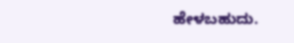ಹೇಳಬಹುದು.